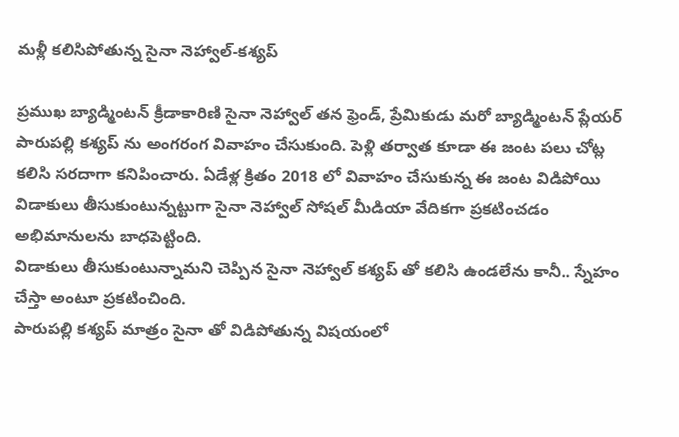మళ్లీ కలిసిపోతున్న సైనా నెహ్వాల్-కశ్యప్

ప్రముఖ బ్యాడ్మింటన్ క్రీడాకారిణి సైనా నెహ్వాల్ తన ఫ్రెండ్, ప్రేమికుడు మరో బ్యాడ్మింటన్ ప్లేయర్ పారుపల్లి కశ్యప్ ను అంగరంగ వివాహం చేసుకుంది. పెళ్లి తర్వాత కూడా ఈ జంట పలు చోట్ల కలిసి సరదాగా కనిపించారు. ఏడేళ్ల క్రితం 2018 లో వివాహం చేసుకున్న ఈ జంట విడిపోయి విడాకులు తీసుకుంటున్నట్టుగా సైనా నెహ్వాల్ సోషల్ మీడియా వేదికగా ప్రకటించడం అభిమానులను బాధపెట్టింది.
విడాకులు తీసుకుంటున్నామని చెప్పిన సైనా నెహ్వాల్ కశ్యప్ తో కలిసి ఉండలేను కానీ.. స్నేహం చేస్తా అంటూ ప్రకటించింది.
పారుపల్లి కశ్యప్ మాత్రం సైనా తో విడిపోతున్న విషయంలో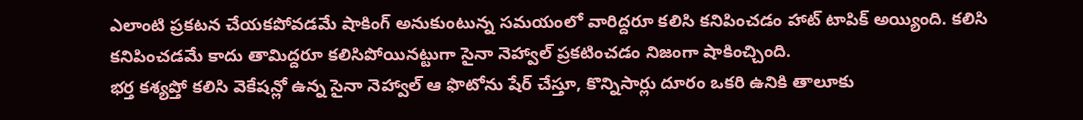ఎలాంటి ప్రకటన చేయకపోవడమే షాకింగ్ అనుకుంటున్న సమయంలో వారిద్దరూ కలిసి కనిపించడం హాట్ టాపిక్ అయ్యింది. కలిసి కనిపించడమే కాదు తామిద్దరూ కలిసిపోయినట్టుగా సైనా నెహ్వాల్ ప్రకటించడం నిజంగా షాకించ్చింది.
భర్త కశ్యప్తో కలిసి వెకేషన్లో ఉన్న సైనా నెహ్వాల్ ఆ ఫొటోను షేర్ చేస్తూ, కొన్నిసార్లు దూరం ఒకరి ఉనికి తాలూకు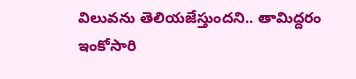విలువను తెలియజేస్తుందని.. తామిద్దరం ఇంకోసారి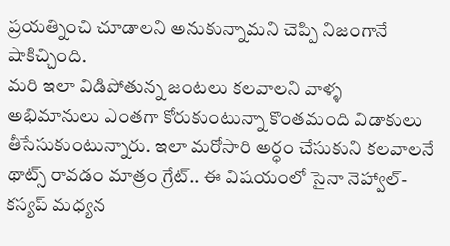ప్రయత్నించి చూడాలని అనుకున్నామని చెప్పి నిజంగానే షాకిచ్చింది.
మరి ఇలా విడిపోతున్న జంటలు కలవాలని వాళ్ళ అభిమానులు ఎంతగా కోరుకుంటున్నా కొంతమంది విడాకులు తీసేసుకుంటున్నారు. ఇలా మరోసారి అర్ధం చేసుకుని కలవాలనే థాట్స్ రావడం మాత్రం గ్రేట్.. ఈ విషయంలో సైనా నెహ్వాల్-కస్యప్ మధ్యన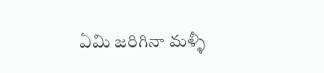ఏమి జరిగినా మళ్ళీ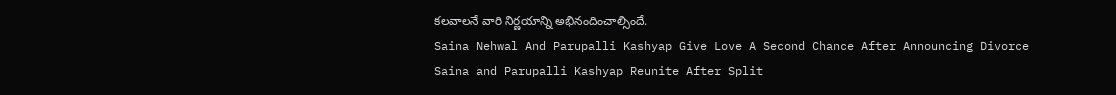కలవాలనే వారి నిర్ణయాన్ని అభినందించాల్సిందే.
Saina Nehwal And Parupalli Kashyap Give Love A Second Chance After Announcing Divorce
Saina and Parupalli Kashyap Reunite After Split